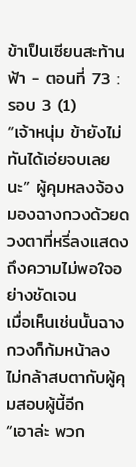ข้าเป็นเซียนสะท้านฟ้า - ตอนที่ 73 : รอบ 3 (1)
“เจ้าหนุ่ม ข้ายังไม่ทันได้เอ่ยจบเลยนะ” ผู้คุมหลงจ้องมองฉางกวงด้วยดวงตาที่หรี่ลงแสดงถึงความไม่พอใจอย่างชัดเจน
เมื่อเห็นเช่นนั้นฉางกวงก็ก้มหน้าลง ไม่กล้าสบตากับผู้คุมสอบผู้นี้อีก
“เอาล่ะ พวก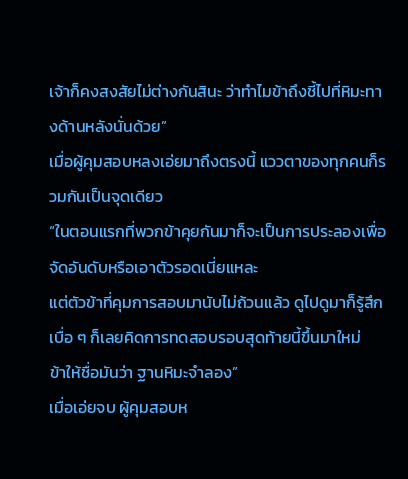เจ้าก็คงสงสัยไม่ต่างกันสินะ ว่าทำไมข้าถึงชี้ไปที่หิมะทางด้านหลังนั่นด้วย”
เมื่อผู้คุมสอบหลงเอ่ยมาถึงตรงนี้ แววตาของทุกคนก็รวมกันเป็นจุดเดียว
“ในตอนแรกที่พวกข้าคุยกันมาก็จะเป็นการประลองเพื่อจัดอันดับหรือเอาตัวรอดเนี่ยแหละ
แต่ตัวข้าที่คุมการสอบมานับไม่ถ้วนแล้ว ดูไปดูมาก็รู้สึกเบื่อ ๆ ก็เลยคิดการทดสอบรอบสุดท้ายนี้ขึ้นมาใหม่
ข้าให้ชื่อมันว่า ฐานหิมะจำลอง”
เมื่อเอ่ยจบ ผู้คุมสอบห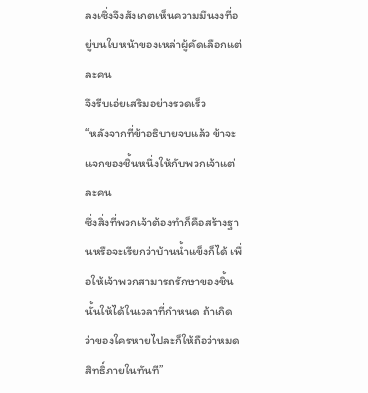ลงเซิ่งจึงสังเกตเห็นความมึนงงที่อยู่บนใบหน้าของเหล่าผู้คัดเลือกแต่ละคน
จึงรีบเอ่ยเสริมอย่างรวดเร็ว
“หลังจากที่ข้าอธิบายจบแล้ว ข้าจะแจกของชิ้นหนึ่งให้กับพวกเจ้าแต่ละคน
ซึ่งสิ่งที่พวกเจ้าต้องทำก็คือสร้างฐานหรือจะเรียกว่าบ้านน้ำแข็งก็ได้ เพื่อให้เจ้าพวกสามารถรักษาของชิ้นนั้นให้ได้ในเวลาที่กำหนด ถ้าเกิด
ว่าของใครหายไปละก็ให้ถือว่าหมดสิทธิ์ภายในทันที”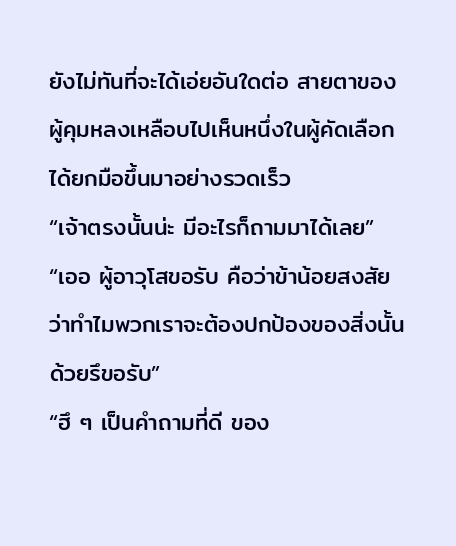ยังไม่ทันที่จะได้เอ่ยอันใดต่อ สายตาของผู้คุมหลงเหลือบไปเห็นหนึ่งในผู้คัดเลือกได้ยกมือขึ้นมาอย่างรวดเร็ว
“เจ้าตรงนั้นน่ะ มีอะไรก็ถามมาได้เลย”
“เออ ผู้อาวุโสขอรับ คือว่าข้าน้อยสงสัยว่าทำไมพวกเราจะต้องปกป้องของสิ่งนั้นด้วยรึขอรับ”
“ฮึ ๆ เป็นคำถามที่ดี ของ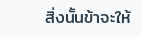สิ่งนั้นข้าจะให้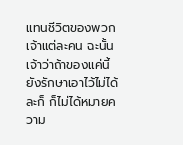แทนชีวิตของพวกเจ้าแต่ละคน ฉะนั้นเจ้าว่าถ้าของแค่นี้ยังรักษาเอาไว้ไม่ได้ละก็ ก็ไม่ได้หมายความ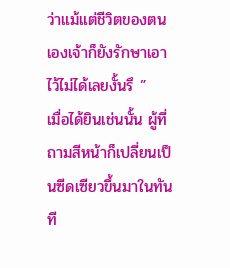ว่าแม้แต่ชีวิตของตนเองเจ้าก็ยังรักษาเอาไว้ไม่ได้เลยงั้นรึ ”
เมื่อได้ยินเช่นนั้น ผู้ที่ถามสีหน้าก็เปลี่ยนเป็นซีดเซียวขึ้นมาในทันที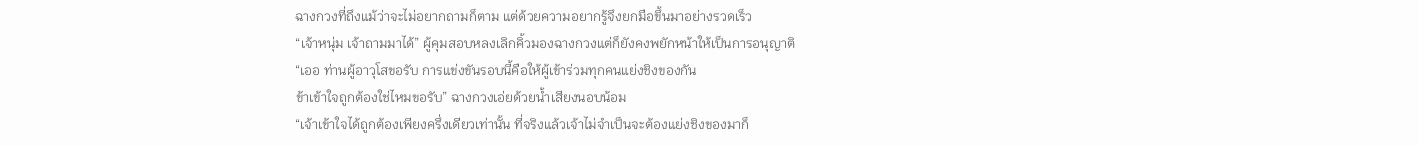ฉางกวงที่ถึงแม้ว่าจะไม่อยากถามก็ตาม แต่ด้วยความอยากรู้จึงยกมือขึ้นมาอย่างรวดเร็ว
“เจ้าหนุ่ม เจ้าถามมาได้” ผู้คุมสอบหลงเลิกคิ้วมองฉางกวงแต่ก็ยังคงพยักหน้าให้เป็นการอนุญาติ
“เออ ท่านผู้อาวุโสขอรับ การแข่งขันรอบนี้คือให้ผู้เข้าร่วมทุกคนแย่งชิงของกัน
ข้าเข้าใจถูกต้องใช่ไหมขอรับ” ฉางกวงเอ่ยด้วยน้ำเสียงนอบน้อม
“เจ้าเข้าใจได้ถูกต้องเพียงครึ่งเดียวเท่านั้น ที่จริงแล้วเจ้าไม่จำเป็นจะต้องแย่งชิงของมาก็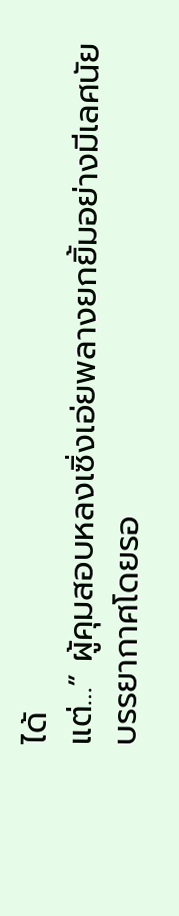ได้
แต่…” ผู้คุมสอบหลงเซิ่งเอ่ยพลางยกยิ้มอย่างมีเลศนัย
บรรยากาศโดยรอ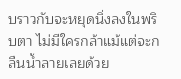บราวกับจะหยุดนิ่งลงในพริบตา ไม่มีใครกล้าแม้แต่จะกลืนน้ำลายเลยด้วย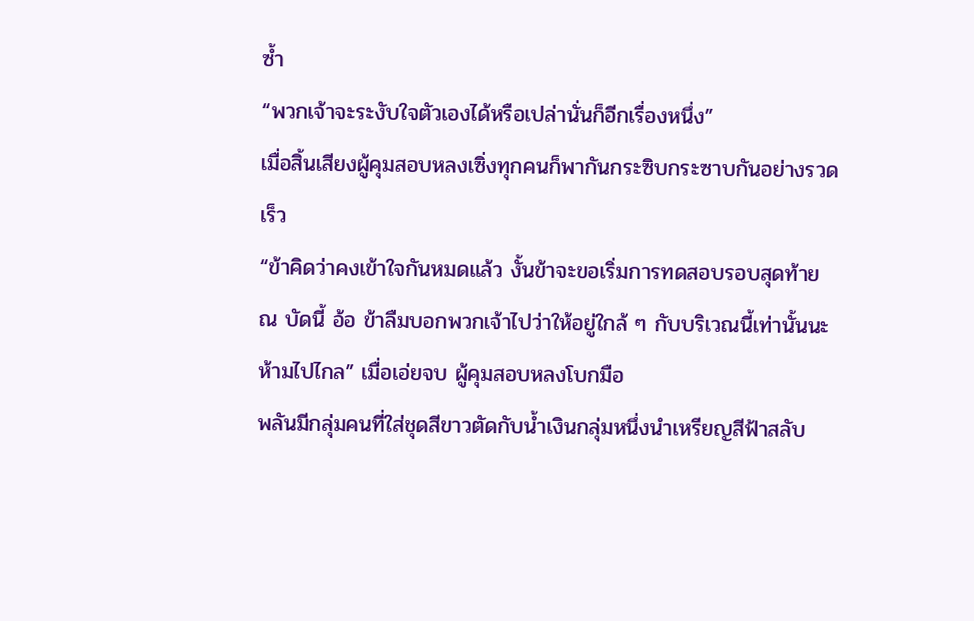ซ้ำ
“พวกเจ้าจะระงับใจตัวเองได้หรือเปล่านั่นก็อีกเรื่องหนึ่ง”
เมื่อสิ้นเสียงผู้คุมสอบหลงเซิ่งทุกคนก็พากันกระซิบกระซาบกันอย่างรวดเร็ว
“ข้าคิดว่าคงเข้าใจกันหมดแล้ว งั้นข้าจะขอเริ่มการทดสอบรอบสุดท้าย ณ บัดนี้ อ้อ ข้าลืมบอกพวกเจ้าไปว่าให้อยู่ใกล้ ๆ กับบริเวณนี้เท่านั้นนะ ห้ามไปไกล” เมื่อเอ่ยจบ ผู้คุมสอบหลงโบกมือ
พลันมีกลุ่มคนที่ใส่ชุดสีขาวตัดกับน้ำเงินกลุ่มหนึ่งนำเหรียญสีฟ้าสลับ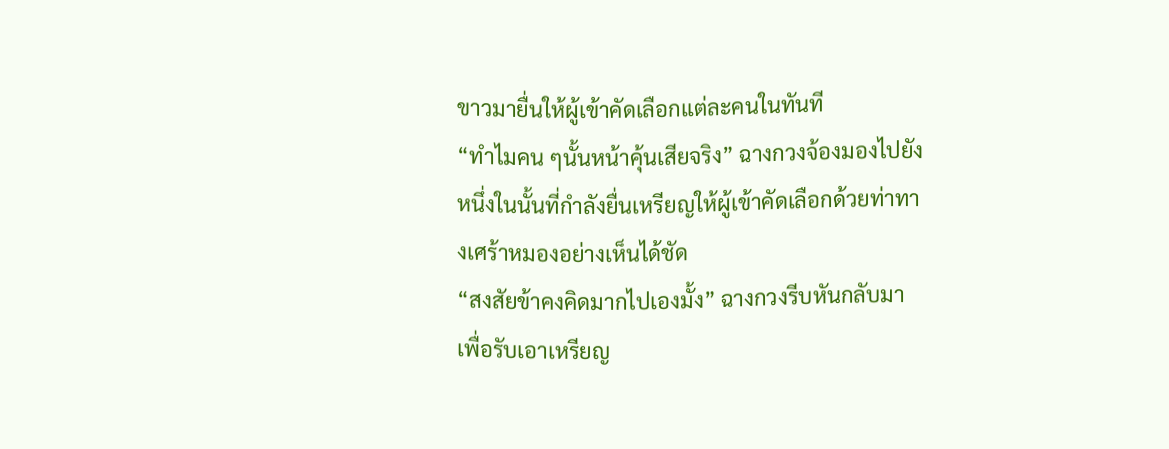ขาวมายื่นให้ผู้เข้าคัดเลือกแต่ละคนในทันที
“ทำไมคน ๆนั้นหน้าคุ้นเสียจริง” ฉางกวงจ้องมองไปยังหนึ่งในนั้นที่กำลังยื่นเหรียญให้ผู้เข้าคัดเลือกด้วยท่าทางเศร้าหมองอย่างเห็นได้ชัด
“สงสัยข้าคงคิดมากไปเองมั้ง” ฉางกวงรีบหันกลับมาเพื่อรับเอาเหรียญ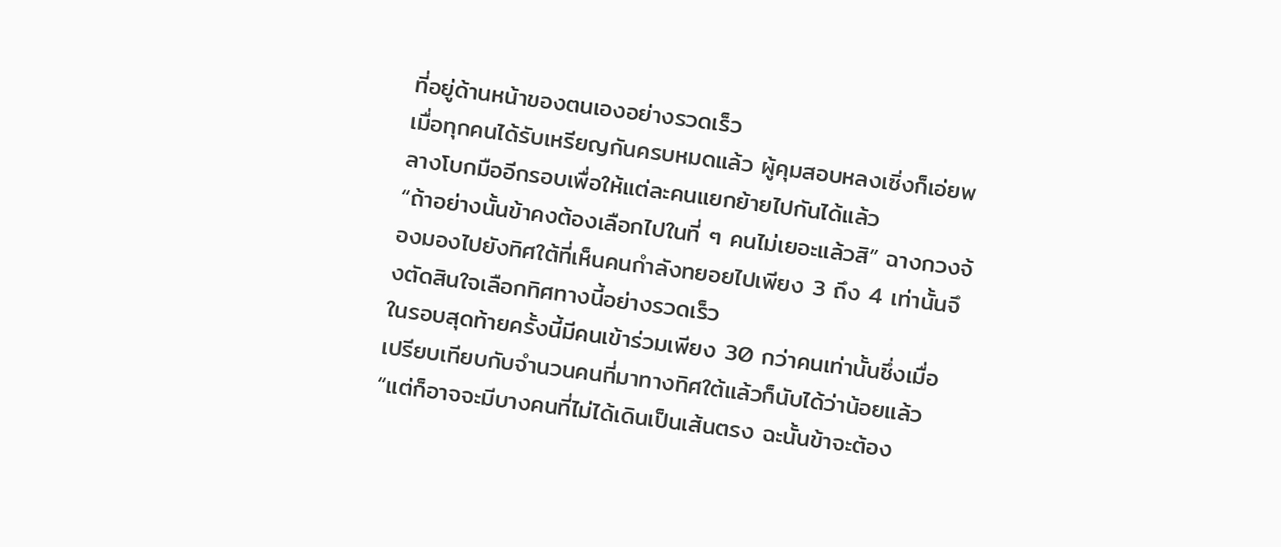ที่อยู่ด้านหน้าของตนเองอย่างรวดเร็ว
เมื่อทุกคนได้รับเหรียญกันครบหมดแล้ว ผู้คุมสอบหลงเซิ่งก็เอ่ยพลางโบกมืออีกรอบเพื่อให้แต่ละคนแยกย้ายไปกันได้แล้ว
“ถ้าอย่างนั้นข้าคงต้องเลือกไปในที่ ๆ คนไม่เยอะแล้วสิ” ฉางกวงจ้องมองไปยังทิศใต้ที่เห็นคนกำลังทยอยไปเพียง 3 ถึง 4 เท่านั้นจึงตัดสินใจเลือกทิศทางนี้อย่างรวดเร็ว
ในรอบสุดท้ายครั้งนี้มีคนเข้าร่วมเพียง 30 กว่าคนเท่านั้นซึ่งเมื่อเปรียบเทียบกับจำนวนคนที่มาทางทิศใต้แล้วก็นับได้ว่าน้อยแล้ว
“แต่ก็อาจจะมีบางคนที่ไม่ได้เดินเป็นเส้นตรง ฉะนั้นข้าจะต้อง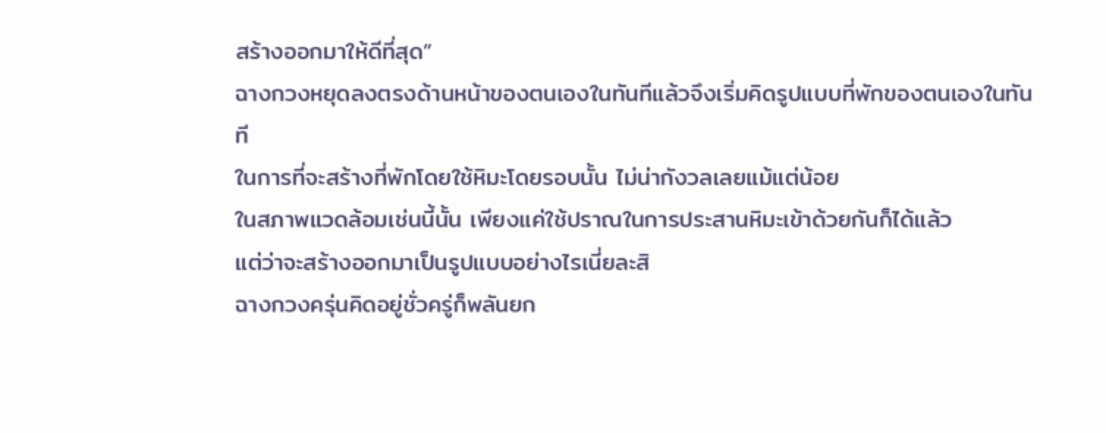สร้างออกมาให้ดีที่สุด”
ฉางกวงหยุดลงตรงด้านหน้าของตนเองในทันทีแล้วจึงเริ่มคิดรูปแบบที่พักของตนเองในทันที
ในการที่จะสร้างที่พักโดยใช้หิมะโดยรอบนั้น ไม่น่ากังวลเลยแม้แต่น้อย
ในสภาพแวดล้อมเช่นนี้นั้น เพียงแค่ใช้ปราณในการประสานหิมะเข้าด้วยกันก็ได้แล้ว
แต่ว่าจะสร้างออกมาเป็นรูปแบบอย่างไรเนี่ยละสิ
ฉางกวงครุ่นคิดอยู่ชั่วครู่ก็พลันยก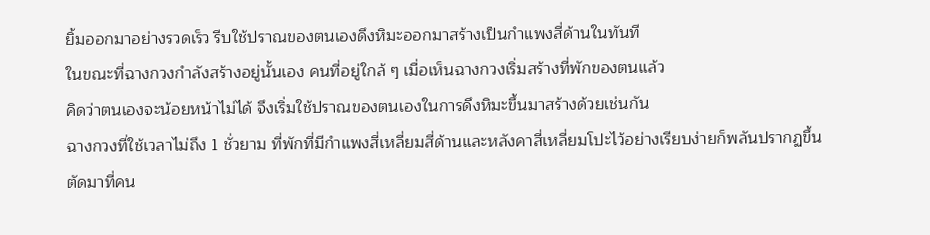ยิ้มออกมาอย่างรวดเร็ว รีบใช้ปราณของตนเองดึงหิมะออกมาสร้างเป็นกำแพงสี่ด้านในทันที
ในขณะที่ฉางกวงกำลังสร้างอยู่นั้นเอง คนที่อยู่ใกล้ ๆ เมื่อเห็นฉางกวงเริ่มสร้างที่พักของตนแล้ว
คิดว่าตนเองจะน้อยหน้าไม่ได้ จึงเริ่มใช้ปราณของตนเองในการดึงหิมะขึ้นมาสร้างด้วยเช่นกัน
ฉางกวงที่ใช้เวลาไม่ถึง 1 ชั่วยาม ที่พักที่มีกำแพงสี่เหลี่ยมสี่ด้านและหลังคาสี่เหลี่ยมโปะไว้อย่างเรียบง่ายก็พลันปรากฏขึ้น
ตัดมาที่คน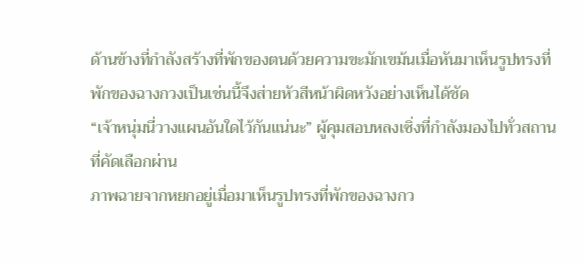ด้านข้างที่กำลังสร้างที่พักของตนด้วยความขะมักเขม้นเมื่อหันมาเห็นรูปทรงที่พักของฉางกวงเป็นเช่นนี้จึงส่ายหัวสีหน้าผิดหวังอย่างเห็นได้ชัด
“เจ้าหนุ่มนี่วางแผนอันใดไว้กันแน่นะ” ผู้คุมสอบหลงเซิ่งที่กำลังมองไปทั่วสถานที่คัดเลือกผ่าน
ภาพฉายจากหยกอยู่เมื่อมาเห็นรูปทรงที่พักของฉางกว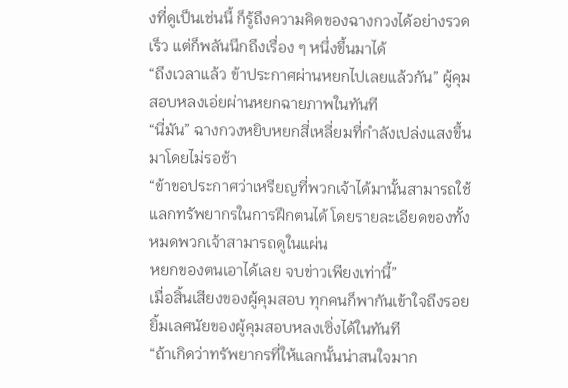งที่ดูเป็นเช่นนี้ ก็รู้ถึงความคิดของฉางกวงได้อย่างรวดเร็ว แต่ก็พลันนึกถึงเรื่อง ๆ หนึ่งขึ้นมาได้
“ถึงเวลาแล้ว ข้าประกาศผ่านหยกไปเลยแล้วกัน” ผู้คุมสอบหลงเอ่ยผ่านหยกฉายภาพในทันที
“นี่มัน” ฉางกวงหยิบหยกสี่เหลี่ยมที่กำลังเปล่งแสงขึ้นมาโดยไม่รอช้า
“ข้าขอประกาศว่าเหรียญที่พวกเจ้าได้มานั้นสามารถใช้แลกทรัพยากรในการฝึกตนได้ โดยรายละเอียดของทั้งหมดพวกเจ้าสามารถดูในแผ่น
หยกของตนเอาได้เลย จบข่าวเพียงเท่านี้”
เมื่อสิ้นเสียงของผู้คุมสอบ ทุกคนก็พากันเข้าใจถึงรอยยิ้มเลศนัยของผู้คุมสอบหลงเซิ่งได้ในทันที
“ถ้าเกิดว่าทรัพยากรที่ให้แลกนั้นน่าสนใจมาก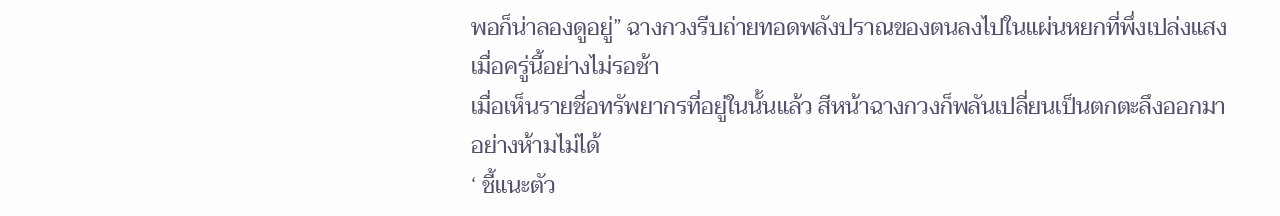พอก็น่าลองดูอยู่” ฉางกวงรีบถ่ายทอดพลังปราณของตนลงไปในแผ่นหยกที่พึ่งเปล่งแสงเมื่อครู่นี้อย่างไม่รอช้า
เมื่อเห็นรายชื่อทรัพยากรที่อยู่ในนั้นแล้ว สีหน้าฉางกวงก็พลันเปลี่ยนเป็นตกตะลึงออกมาอย่างห้ามไม่ได้
‘ ชี้แนะตัว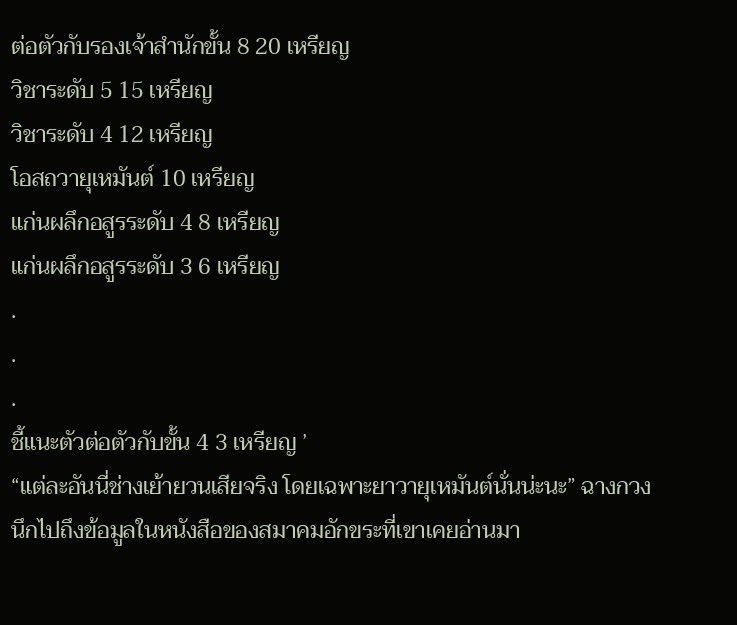ต่อตัวกับรองเจ้าสำนักขั้น 8 20 เหรียญ
วิชาระดับ 5 15 เหรียญ
วิชาระดับ 4 12 เหรียญ
โอสถวายุเหมันต์ 10 เหรียญ
แก่นผลึกอสูรระดับ 4 8 เหรียญ
แก่นผลึกอสูรระดับ 3 6 เหรียญ
.
.
.
ชี้แนะตัวต่อตัวกับขั้น 4 3 เหรียญ ’
“แต่ละอันนี่ช่างเย้ายวนเสียจริง โดยเฉพาะยาวายุเหมันต์นั่นน่ะนะ” ฉางกวงนึกไปถึงข้อมูลในหนังสือของสมาคมอักขระที่เขาเคยอ่านมา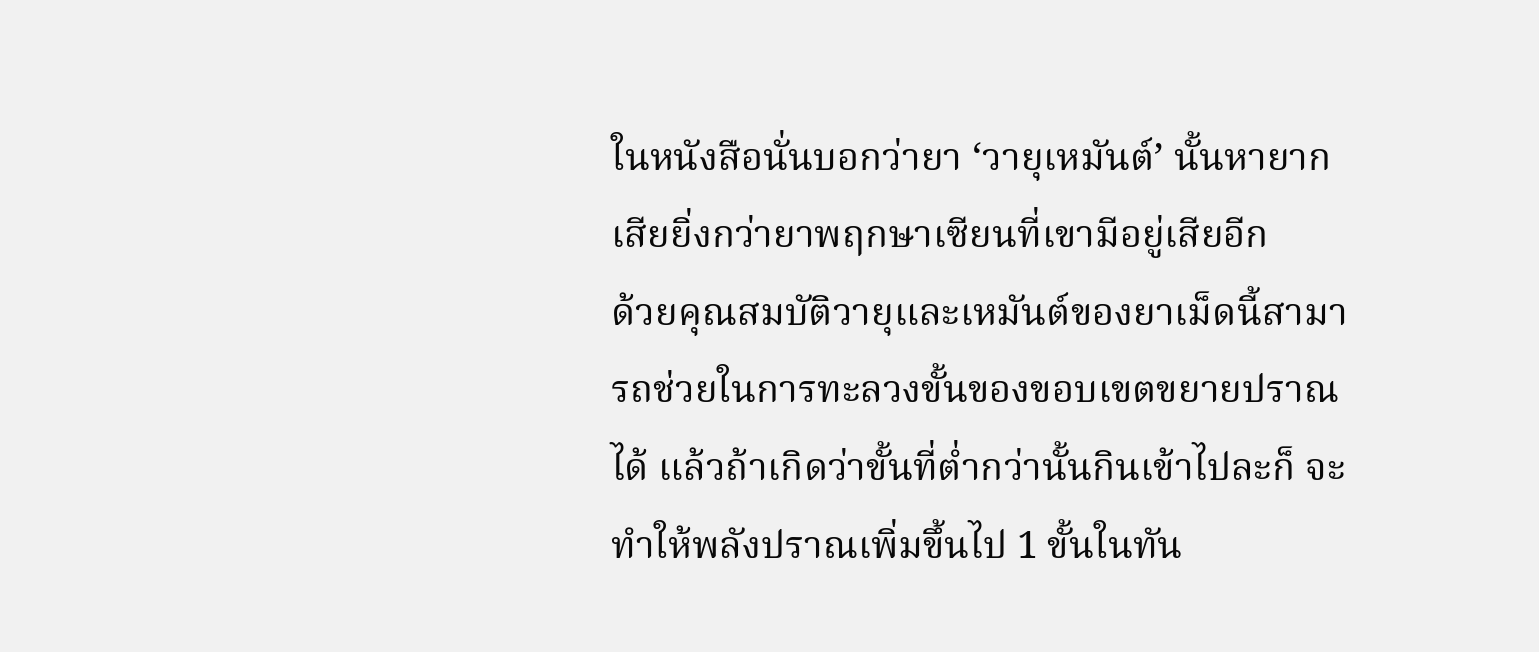ในหนังสือนั่นบอกว่ายา ‘วายุเหมันต์’ นั้นหายากเสียยิ่งกว่ายาพฤกษาเซียนที่เขามีอยู่เสียอีก
ด้วยคุณสมบัติวายุและเหมันต์ของยาเม็ดนี้สามารถช่วยในการทะลวงขั้นของขอบเขตขยายปราณได้ แล้วถ้าเกิดว่าขั้นที่ต่ำกว่านั้นกินเข้าไปละก็ จะทำให้พลังปราณเพิ่มขึ้นไป 1 ขั้นในทัน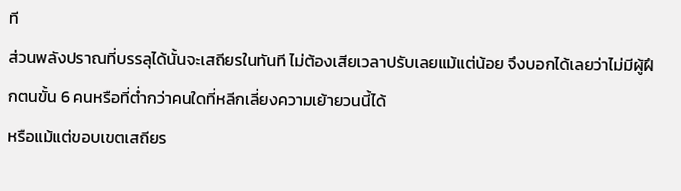ที
ส่วนพลังปราณที่บรรลุได้นั้นจะเสถียรในทันที ไม่ต้องเสียเวลาปรับเลยแม้แต่น้อย จึงบอกได้เลยว่าไม่มีผู้ฝึกตนขั้น 6 คนหรือที่ต่ำกว่าคนใดที่หลีกเลี่ยงความเย้ายวนนี้ได้
หรือแม้แต่ขอบเขตเสถียร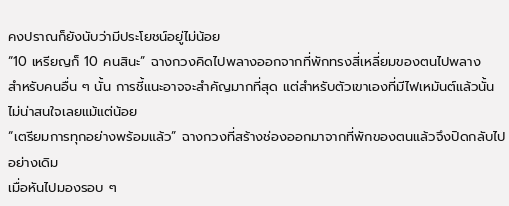คงปราณก็ยังนับว่ามีประโยชน์อยู่ไม่น้อย
“10 เหรียญก็ 10 คนสินะ” ฉางกวงคิดไปพลางออกจากที่พักทรงสี่เหลี่ยมของตนไปพลาง
สำหรับคนอื่น ๆ นั้น การชี้แนะอาจจะสำคัญมากที่สุด แต่สำหรับตัวเขาเองที่มีไฟเหมันต์แล้วนั้น
ไม่น่าสนใจเลยแม้แต่น้อย
“เตรียมการทุกอย่างพร้อมแล้ว” ฉางกวงที่สร้างช่องออกมาจากที่พักของตนแล้วจึงปิดกลับไปอย่างเดิม
เมื่อหันไปมองรอบ ๆ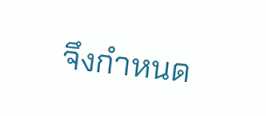จึงกำหนด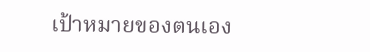เป้าหมายของตนเอง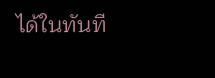ได้ในทันที